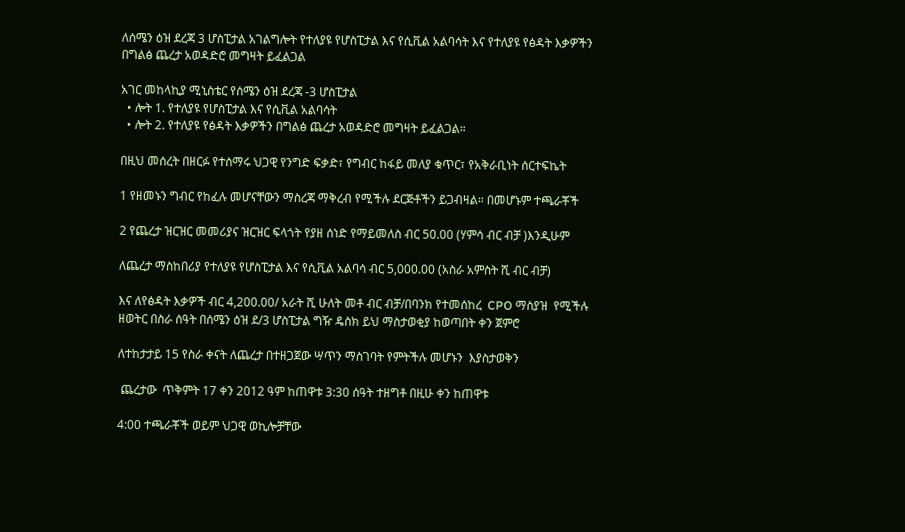ለሰሜን ዕዝ ደረጃ 3 ሆስፒታል አገልግሎት የተለያዩ የሆስፒታል እና የሲቪል አልባሳት እና የተለያዩ የፅዳት እቃዎችን በግልፅ ጨረታ አወዳድሮ መግዛት ይፈልጋል

አገር መከላኪያ ሚኒስቴር የሰሜን ዕዝ ደረጃ -3 ሆስፒታል
  • ሎት 1. የተለያዩ የሆስፒታል እና የሲቪል አልባሳት
  • ሎት 2. የተለያዩ የፅዳት እቃዎችን በግልፅ ጨረታ አወዳድሮ መግዛት ይፈልጋል።

በዚህ መሰረት በዘርፉ የተሰማሩ ህጋዊ የንግድ ፍቃድ፣ የግብር ከፋይ መለያ ቁጥር፣ የአቅራቢነት ሰርተፍኬት

1 የዘመኑን ግብር የከፈሉ መሆናቸውን ማስረጃ ማቅረብ የሚችሉ ደርጅቶችን ይጋብዛል። በመሆኑም ተጫራቾች

2 የጨረታ ዝርዝር መመሪያና ዝርዝር ፍላጎት የያዘ ሰነድ የማይመለስ ብር 50.00 (ሃምሳ ብር ብቻ )እንዲሁም

ለጨረታ ማስከበሪያ የተለያዩ የሆስፒታል እና የሲቪል አልባሳ ብር 5,000.00 (አስራ አምስት ሺ ብር ብቻ)

እና ለየፅዳት እቃዎች ብር 4,200.00/ አራት ሺ ሁለት መቶ ብር ብቻ/በባንክ የተመሰከረ  CPO ማስያዝ  የሚችሉ ዘወትር በስራ ሰዓት በሰሜን ዕዝ ደ/3 ሆስፒታል ግዥ ዴስክ ይህ ማስታወቂያ ከወጣበት ቀን ጀምሮ

ለተከታታይ 15 የስራ ቀናት ለጨረታ በተዘጋጀው ሣጥን ማስገባት የምትችሉ መሆኑን  እያስታወቅን

 ጨረታው  ጥቅምት 17 ቀን 2012 ዓም ከጠዋቱ 3:30 ሰዓት ተዘግቶ በዚሁ ቀን ከጠዋቱ

4:00 ተጫራቾች ወይም ህጋዊ ወኪሎቻቸው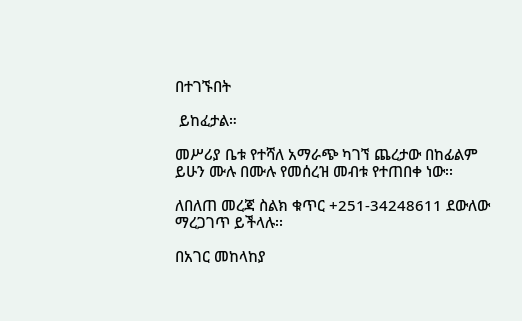በተገኙበት

 ይከፈታል።

መሥሪያ ቤቱ የተሻለ አማራጭ ካገኘ ጨረታው በከፊልም ይሁን ሙሉ በሙሉ የመሰረዝ መብቱ የተጠበቀ ነው፡፡

ለበለጠ መረጃ ስልክ ቁጥር +251-34248611 ደውለው ማረጋገጥ ይችላሉ፡፡

በአገር መከላከያ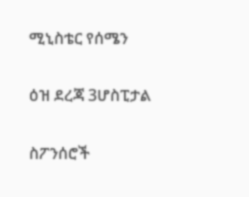ሚኒስቴር የሰሜን

ዕዝ ደረጃ 3ሆስፒታል

ስፖንሰሮች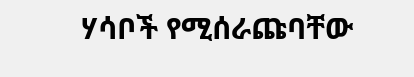ሃሳቦች የሚሰራጩባቸው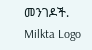መንገዶች.
Milkta Logo